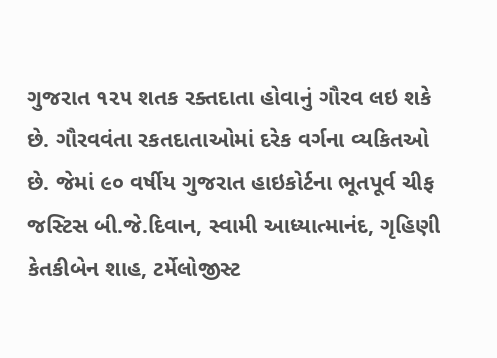ગુજરાત ૧૨૫ શતક રક્તદાતા હોવાનું ગૌરવ લઇ શકે છે. ગૌરવવંતા રકતદાતાઓમાં દરેક વર્ગના વ્યકિતઓ છે. જેમાં ૯૦ વર્ષીય ગુજરાત હાઇકોર્ટના ભૂતપૂર્વ ચીફ જસ્ટિસ બી.જે.દિવાન, સ્વામી આધ્યાત્માનંદ, ગૃહિણી કેતકીબેન શાહ, ટર્મેલોજીસ્ટ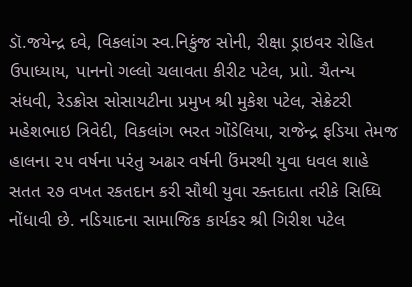ડૉ.જયેન્દ્ર દવે, વિકલાંગ સ્વ.નિકુંજ સોની, રીક્ષા ડ્રાઇવર રોહિત ઉપાધ્યાય, પાનનો ગલ્લો ચલાવતા કીરીટ પટેલ, પ્રાો. ચૈતન્ય સંધવી, રેડક્રોસ સોસાયટીના પ્રમુખ શ્રી મુકેશ પટેલ, સેક્રેટરી મહેશભાઇ ત્રિવેદી, વિકલાંગ ભરત ગોંડેલિયા, રાજેન્દ્ર ફડિયા તેમજ હાલના ૨૫ વર્ષના પરંતુ અઢાર વર્ષની ઉંમરથી યુવા ધવલ શાહે સતત ૨૭ વખત રકતદાન કરી સૌથી યુવા રક્તદાતા તરીકે સિધ્ધિ નોંધાવી છે. નડિયાદના સામાજિક કાર્યકર શ્રી ગિરીશ પટેલ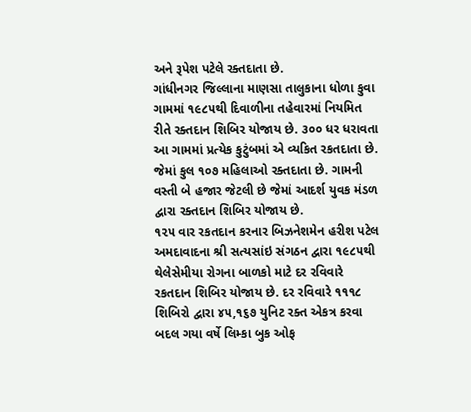અને રૂપેશ પટેલે રક્તદાતા છે.
ગાંધીનગર જિલ્લાના માણસા તાલુકાના ધોળા કુવા ગામમાં ૧૯૮૫થી દિવાળીના તહેવારમાં નિયમિત રીતે રક્તદાન શિબિર યોજાય છે. ૩૦૦ ધર ધરાવતા આ ગામમાં પ્રત્યેક કુટુંબમાં એ વ્યકિત રકતદાતા છે. જેમાં કુલ ૧૦૭ મહિલાઓ રક્તદાતા છે. ગામની વસ્તી બે હજાર જેટલી છે જેમાં આદર્શ યુવક મંડળ દ્વારા રક્તદાન શિબિર યોજાય છે.
૧૨૫ વાર રકતદાન કરનાર બિઝનેશમેન હરીશ પટેલ અમદાવાદના શ્રી સત્યસાંઇ સંગઠન દ્વારા ૧૯૮૫થી થેલેસેમીયા રોગના બાળકો માટે દર રવિવારે રકતદાન શિબિર યોજાય છે. દર રવિવારે ૧૧૧૮ શિબિરો દ્વારા ૪૫,૧૬૭ યુનિટ રક્ત એકત્ર કરવા બદલ ગયા વર્ષે લિમ્કા બુક ઓફ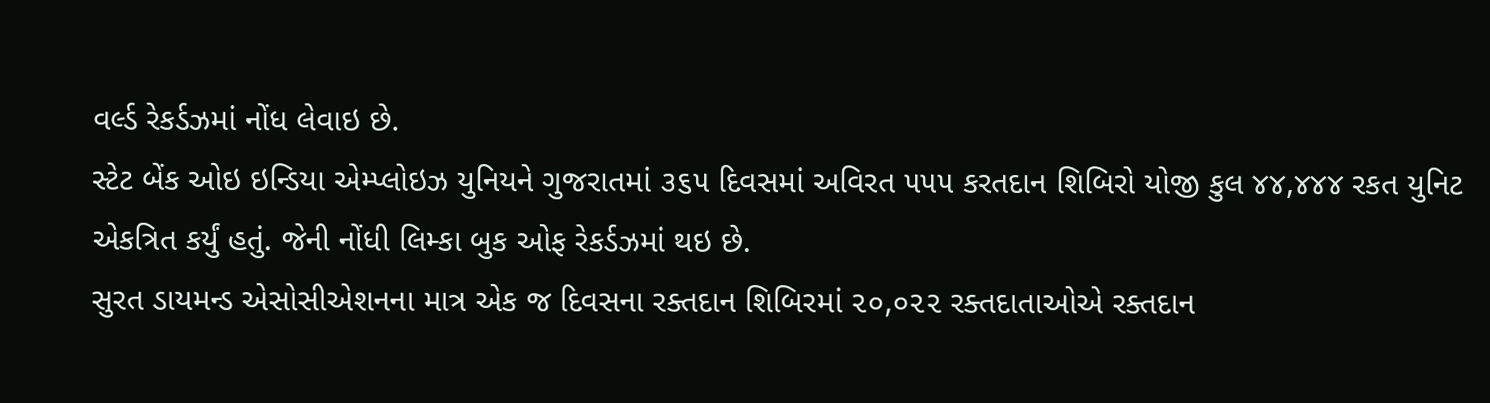વર્લ્ડ રેકર્ડઝમાં નોંધ લેવાઇ છે.
સ્ટેટ બેંક ઓઇ ઇન્ડિયા એમ્પ્લોઇઝ યુનિયને ગુજરાતમાં ૩૬૫ દિવસમાં અવિરત ૫૫૫ કરતદાન શિબિરો યોજી કુલ ૪૪,૪૪૪ રકત યુનિટ એકત્રિત કર્યું હતું. જેની નોંધી લિમ્કા બુક ઓફ રેકર્ડઝમાં થઇ છે.
સુરત ડાયમન્ડ એસોસીએશનના માત્ર એક જ દિવસના રક્તદાન શિબિરમાં ૨૦,૦૨૨ રક્તદાતાઓએ રક્તદાન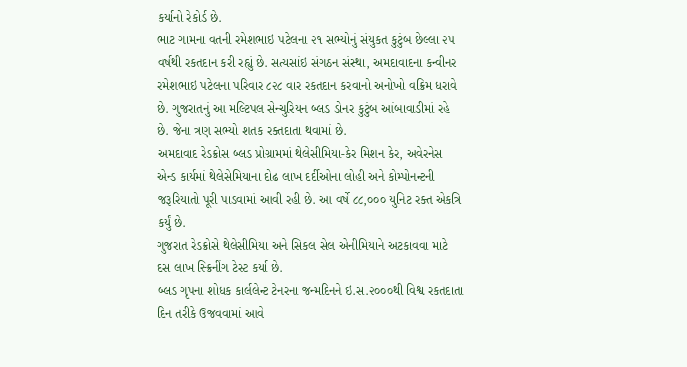કર્યાનો રેકોર્ડ છે.
ભાટ ગામના વતની રમેશભાઇ પટેલના ૨૧ સભ્યોનું સંયુકત કુટુંબ છેલ્લા ૨૫ વર્ષથી રકતદાન કરી રહ્યું છે. સત્યસાંઇ સંગઠન સંસ્થા, અમદાવાદના કન્વીનર રમેશભાઇ પટેલના પરિવાર ૮૨૮ વાર રકતદાન કરવાનો અનોખો વક્રિમ ધરાવે છે. ગુજરાતનું આ મલ્ટિપલ સેન્ચુરિયન બ્લડ ડોનર કુટુંબ આંબાવાડીમાં રહે છે. જેના ત્રણ સભ્યો શતક રક્તદાતા થવામાં છે.
અમદાવાદ રેડક્રોસ બ્લડ પ્રોગ્રામમાં થેલેસીમિયા-કેર મિશન કેર, અવેરનેસ એન્ડ કાર્યમાં થેલેસેમિયાના દોઢ લાખ દર્દીઓના લોહી અને કોમ્પોનન્ટની જરૂરિયાતો પૂરી પાડવામાં આવી રહી છે. આ વર્ષે ૮૮,૦૦૦ યુનિટ રક્ત એકત્રિ કર્યું છે.
ગુજરાત રેડક્રોસે થેલેસીમિયા અને સિકલ સેલ એનીમિયાને અટકાવવા માટે દસ લાખ સ્ક્રિનીંગ ટેસ્ટ કર્યા છે.
બ્લડ ગૃપના શોધક કાર્લલેન્ટ ટેનરના જન્મદિનને ઇ.સ.૨૦૦૦થી વિશ્વ રકતદાતા દિન તરીકે ઉજવવામાં આવે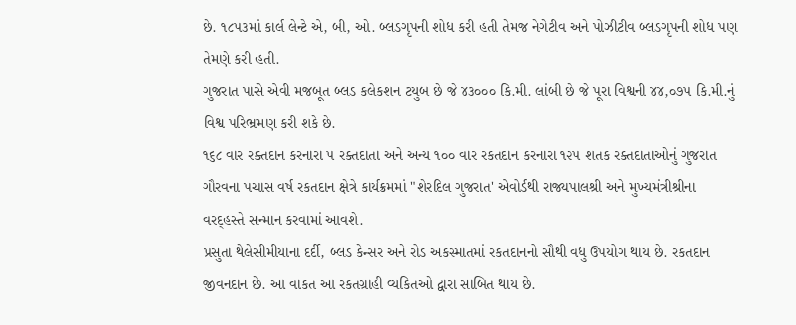છે. ૧૮૫૩માં કાર્લ લેન્ટે એ, બી, ઓ. બ્લડગૃપની શોધ કરી હતી તેમજ નેગેટીવ અને પોઝીટીવ બ્લડગૃપની શોધ પણ તેમણે કરી હતી.
ગુજરાત પાસે એવી મજબૂત બ્લડ કલેકશન ટયુબ છે જે ૪૩૦૦૦ કિ.મી. લાંબી છે જે પૂરા વિશ્વની ૪૪,૦૭૫ કિ.મી.નું વિશ્વ પરિભ્રમણ કરી શકે છે.
૧૬૮ વાર રક્તદાન કરનારા ૫ રક્તદાતા અને અન્ય ૧૦૦ વાર રકતદાન કરનારા ૧૨૫ શતક રક્તદાતાઓનું ગુજરાત ગૌરવના પચાસ વર્ષ રકતદાન ક્ષેત્રે કાર્યક્રમમાં "શેરદિલ ગુજરાત' એવોર્ડથી રાજ્યપાલશ્રી અને મુખ્યમંત્રીશ્રીના વરદ્હસ્તે સન્માન કરવામાં આવશે.
પ્રસુતા થેલેસીમીયાના દર્દી, બ્લડ કેન્સર અને રોડ અકસ્માતમાં રકતદાનનો સૌથી વધુ ઉપયોગ થાય છે. રકતદાન જીવનદાન છે. આ વાકત આ રકતગ્રાહી વ્યકિતઓ દ્વારા સાબિત થાય છે.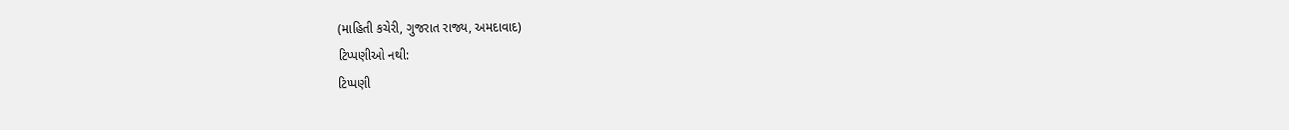(માહિતી કચેરી, ગુજરાત રાજ્ય, અમદાવાદ)
ટિપ્પણીઓ નથી:
ટિપ્પણી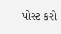પોસ્ટ કરો